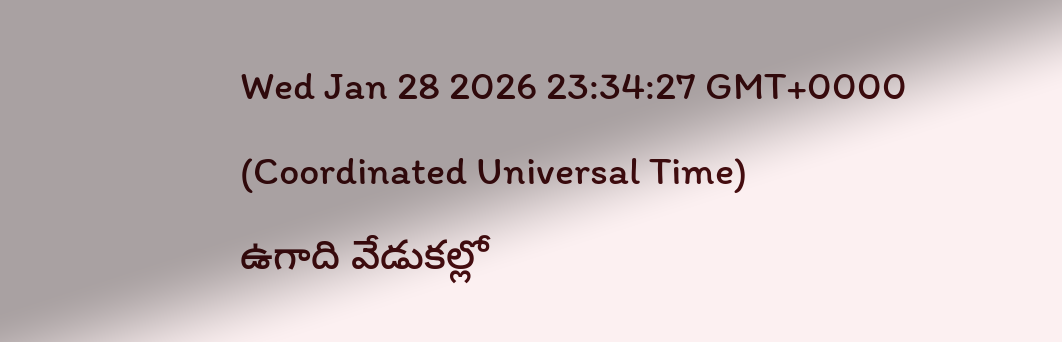Wed Jan 28 2026 23:34:27 GMT+0000 (Coordinated Universal Time)
ఉగాది వేడుకల్లో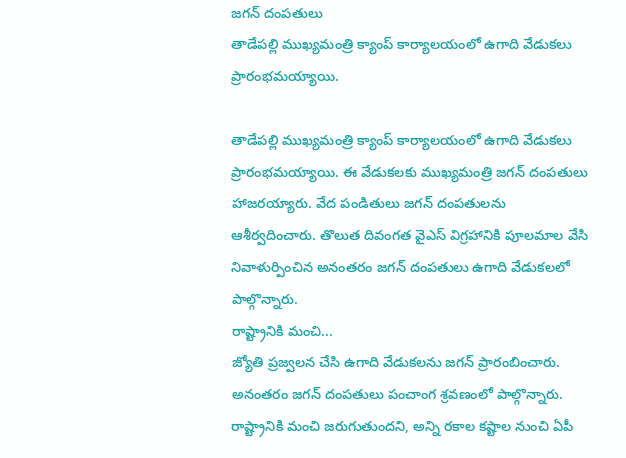జగన్ దంపతులు
తాడేపల్లి ముఖ్యమంత్రి క్యాంప్ కార్యాలయంలో ఉగాది వేడుకలు ప్రారంభమయ్యాయి.

తాడేపల్లి ముఖ్యమంత్రి క్యాంప్ కార్యాలయంలో ఉగాది వేడుకలు ప్రారంభమయ్యాయి. ఈ వేడుకలకు ముఖ్యమంత్రి జగన్ దంపతులు హాజరయ్యారు. వేద పండితులు జగన్ దంపతులను ఆశీర్వదించారు. తొలుత దివంగత వైఎస్ విగ్రహానికి పూలమాల వేసి నివాళుర్పించిన అనంతరం జగన్ దంపతులు ఉగాది వేడుకలలో పాల్గొన్నారు.
రాష్ట్రానికి మంచి...
జ్యోతి ప్రజ్వలన చేసి ఉగాది వేడుకలను జగన్ ప్రారంబించారు. అనంతరం జగన్ దంపతులు పంచాంగ శ్రవణంలో పాల్గొన్నారు. రాష్ట్రానికి మంచి జరుగుతుందని, అన్ని రకాల కష్టాల నుంచి ఏపీ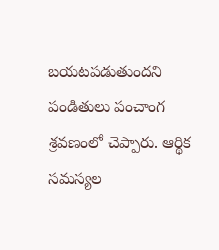బయటపడుతుందని పండితులు పంచాంగ శ్రవణంలో చెప్పారు. ఆర్థిక సమస్యల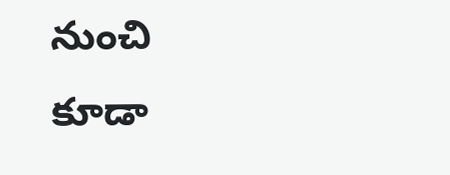నుంచి కూడా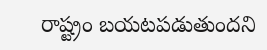రాష్ట్రం బయటపడుతుందని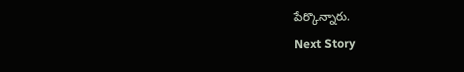పేర్కొన్నారు.
Next Story